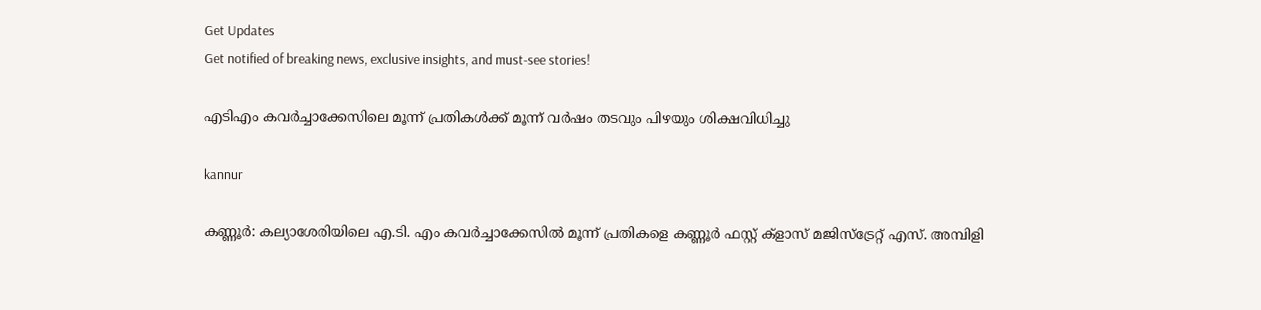Get Updates
Get notified of breaking news, exclusive insights, and must-see stories!

എടിഎം കവര്‍ച്ചാക്കേസിലെ മൂന്ന് പ്രതികള്‍ക്ക് മൂന്ന് വര്‍ഷം തടവും പിഴയും ശിക്ഷവിധിച്ചു

kannur

കണ്ണൂര്‍: കല്യാശേരിയിലെ എ.ടി. എം കവര്‍ച്ചാക്കേസില്‍ മൂന്ന് പ്രതികളെ കണ്ണൂര്‍ ഫസ്റ്റ് ക്‌ളാസ് മജിസ്‌ട്രേറ്റ് എസ്. അമ്പിളി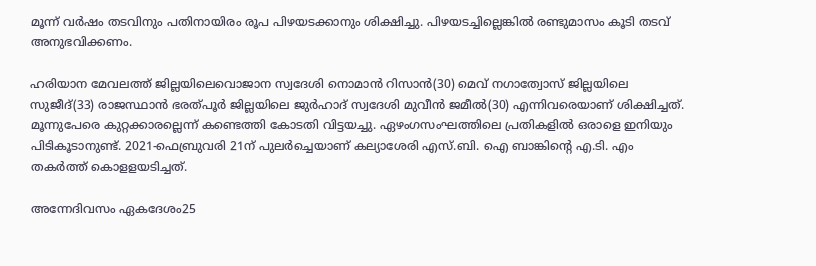മൂന്ന് വര്‍ഷം തടവിനും പതിനായിരം രൂപ പിഴയടക്കാനും ശിക്ഷിച്ചു. പിഴയടച്ചില്ലെങ്കില്‍ രണ്ടുമാസം കൂടി തടവ് അനുഭവിക്കണം.

ഹരിയാന മേവലത്ത് ജില്ലയിലെവൊജാന സ്വദേശി നൊമാന്‍ റിസാന്‍(30) മെവ് നഗാത്വോസ് ജില്ലയിലെ സുജീദ്(33) രാജസ്ഥാന്‍ ഭരത്പൂര്‍ ജില്ലയിലെ ജുര്‍ഹാദ് സ്വദേശി മുവീന്‍ ജമീല്‍(30) എന്നിവരെയാണ് ശിക്ഷിച്ചത്. മൂന്നുപേരെ കുറ്റക്കാരല്ലെന്ന് കണ്ടെത്തി കോടതി വിട്ടയച്ചു. ഏഴംഗസംഘത്തിലെ പ്രതികളില്‍ ഒരാളെ ഇനിയും പിടികൂടാനുണ്ട്. 2021-ഫെബ്രുവരി 21ന് പുലര്‍ച്ചെയാണ് കല്യാശേരി എസ്.ബി. ഐ ബാങ്കിന്റെ എ.ടി. എം തകര്‍ത്ത് കൊളളയടിച്ചത്.

അന്നേദിവസം ഏകദേശം25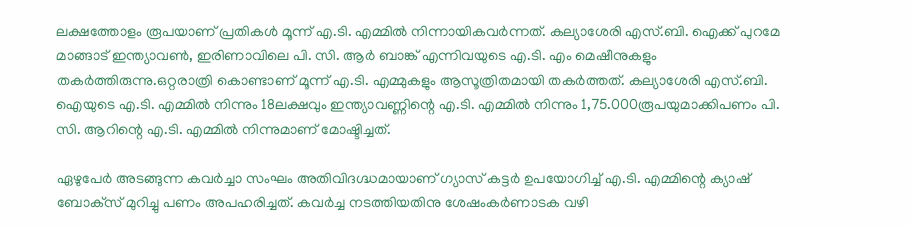ലക്ഷത്തോളം രൂപയാണ് പ്രതികള്‍ മൂന്ന് എ.ടി. എമ്മില്‍ നിന്നായികവര്‍ന്നത്. കല്യാശേരി എസ്.ബി. ഐക്ക് പുറമേ മാങ്ങാട് ഇന്ത്യാവണ്‍, ഇരിണാവിലെ പി. സി. ആര്‍ ബാങ്ക് എന്നിവയുടെ എ.ടി. എം മെഷീനുകളും തകര്‍ത്തിരുന്നു.ഒറ്റരാത്രി കൊണ്ടാണ് മൂന്ന് എ.ടി. എമ്മുകളും ആസൂത്രിതമായി തകര്‍ത്തത്. കല്യാശേരി എസ്.ബി. ഐയുടെ എ.ടി. എമ്മില്‍ നിന്നും 18ലക്ഷവും ഇന്ത്യാവണ്ണിന്റെ എ.ടി. എമ്മില്‍ നിന്നും 1,75.000രൂപയുമാക്കിപണം പി. സി. ആറിന്റെ എ.ടി. എമ്മില്‍ നിന്നുമാണ് മോഷ്ടിച്ചത്.

ഏഴുപേര്‍ അടങ്ങുന്ന കവര്‍ച്ചാ സംഘം അതിവിദഗ്ദ്ധമായാണ് ഗ്യാസ് കട്ടര്‍ ഉപയോഗിച്ച് എ.ടി. എമ്മിന്റെ ക്യാഷ് ബോക്‌സ് മുറിച്ചു പണം അപഹരിച്ചത്. കവര്‍ച്ച നടത്തിയതിനു ശേഷംകര്‍ണാടക വഴി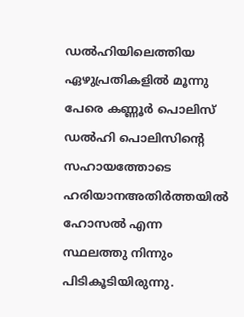ഡല്‍ഹിയിലെത്തിയ ഏഴുപ്രതികളില്‍ മൂന്നു പേരെ കണ്ണൂര്‍ പൊലിസ് ഡല്‍ഹി പൊലിസിന്റെ സഹായത്തോടെ ഹരിയാനഅതിര്‍ത്തയില്‍ ഹോസല്‍ എന്ന സ്ഥലത്തു നിന്നും പിടികൂടിയിരുന്നു.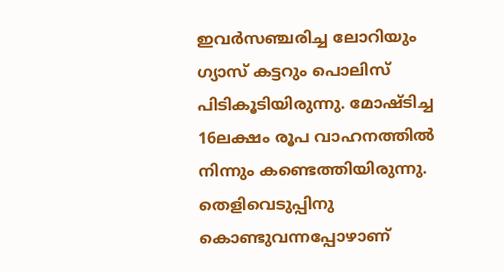ഇവര്‍സഞ്ചരിച്ച ലോറിയും ഗ്യാസ് കട്ടറും പൊലിസ് പിടികൂടിയിരുന്നു. മോഷ്ടിച്ച 16ലക്ഷം രൂപ വാഹനത്തില്‍ നിന്നും കണ്ടെത്തിയിരുന്നു. തെളിവെടുപ്പിനു കൊണ്ടുവന്നപ്പോഴാണ്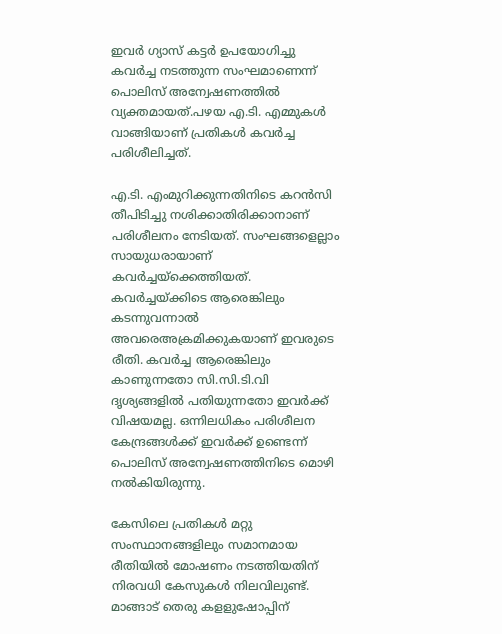ഇവര്‍ ഗ്യാസ് കട്ടര്‍ ഉപയോഗിച്ചു കവര്‍ച്ച നടത്തുന്ന സംഘമാണെന്ന് പൊലിസ് അന്വേഷണത്തില്‍ വ്യക്തമായത്.പഴയ എ.ടി. എമ്മുകള്‍ വാങ്ങിയാണ് പ്രതികള്‍ കവര്‍ച്ച പരിശീലിച്ചത്.

എ.ടി. എംമുറിക്കുന്നതിനിടെ കറന്‍സി തീപിടിച്ചു നശിക്കാതിരിക്കാനാണ് പരിശീലനം നേടിയത്. സംഘങ്ങളെല്ലാം സായുധരായാണ് കവര്‍ച്ചയ്‌ക്കെത്തിയത്. കവര്‍ച്ചയ്ക്കിടെ ആരെങ്കിലും കടന്നുവന്നാല്‍ അവരെഅക്രമിക്കുകയാണ് ഇവരുടെ രീതി. കവര്‍ച്ച ആരെങ്കിലും കാണുന്നതോ സി.സി.ടി.വി ദൃശ്യങ്ങളില്‍ പതിയുന്നതോ ഇവര്‍ക്ക് വിഷയമല്ല. ഒന്നിലധികം പരിശീലന കേന്ദ്രങ്ങള്‍ക്ക് ഇവര്‍ക്ക് ഉണ്ടെന്ന് പൊലിസ് അന്വേഷണത്തിനിടെ മൊഴി നല്‍കിയിരുന്നു.

കേസിലെ പ്രതികള്‍ മറ്റു സംസ്ഥാനങ്ങളിലും സമാനമായ രീതിയില്‍ മോഷണം നടത്തിയതിന് നിരവധി കേസുകള്‍ നിലവിലുണ്ട്. മാങ്ങാട് തെരു കളളുഷോപ്പിന്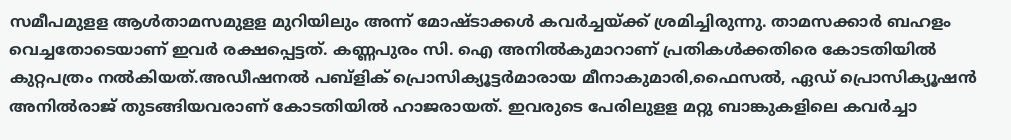സമീപമുളള ആള്‍താമസമുളള മുറിയിലും അന്ന് മോഷ്ടാക്കള്‍ കവര്‍ച്ചയ്ക്ക് ശ്രമിച്ചിരുന്നു. താമസക്കാര്‍ ബഹളം വെച്ചതോടെയാണ് ഇവര്‍ രക്ഷപ്പെട്ടത്. കണ്ണപുരം സി. ഐ അനില്‍കുമാറാണ് പ്രതികള്‍ക്കതിരെ കോടതിയില്‍ കുറ്റപത്രം നല്‍കിയത്.അഡീഷനല്‍ പബ്‌ളിക് പ്രൊസിക്യൂട്ടര്‍മാരായ മീനാകുമാരി,ഫൈസല്‍, ഏഡ് പ്രൊസിക്യൂഷന്‍ അനില്‍രാജ് തുടങ്ങിയവരാണ് കോടതിയില്‍ ഹാജരായത്. ഇവരുടെ പേരിലുളള മറ്റു ബാങ്കുകളിലെ കവര്‍ച്ചാ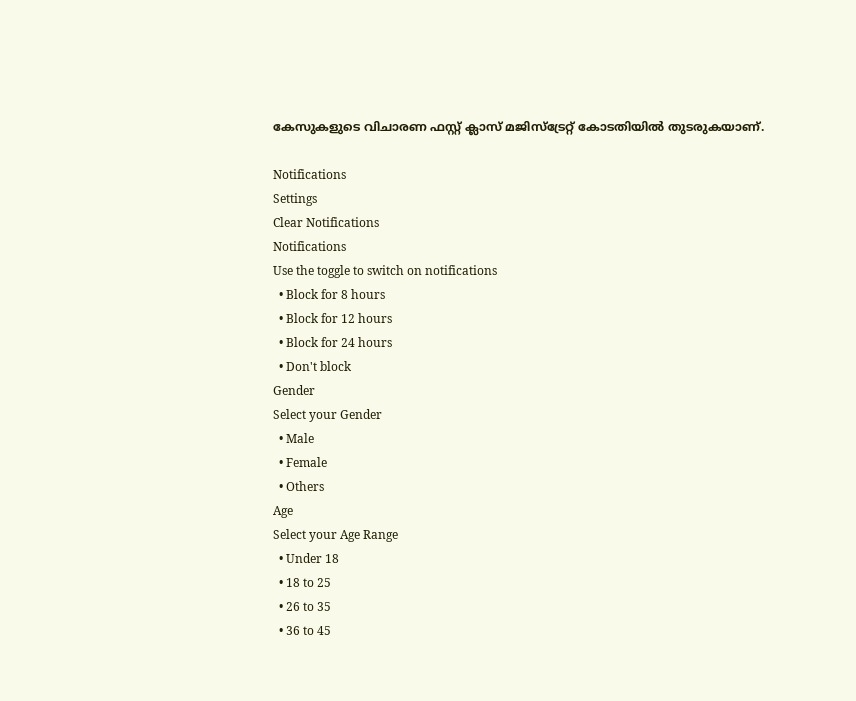കേസുകളുടെ വിചാരണ ഫസ്റ്റ് ക്ലാസ് മജിസ്‌ട്രേറ്റ് കോടതിയില്‍ തുടരുകയാണ്.

Notifications
Settings
Clear Notifications
Notifications
Use the toggle to switch on notifications
  • Block for 8 hours
  • Block for 12 hours
  • Block for 24 hours
  • Don't block
Gender
Select your Gender
  • Male
  • Female
  • Others
Age
Select your Age Range
  • Under 18
  • 18 to 25
  • 26 to 35
  • 36 to 45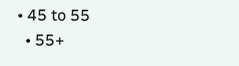• 45 to 55
  • 55+